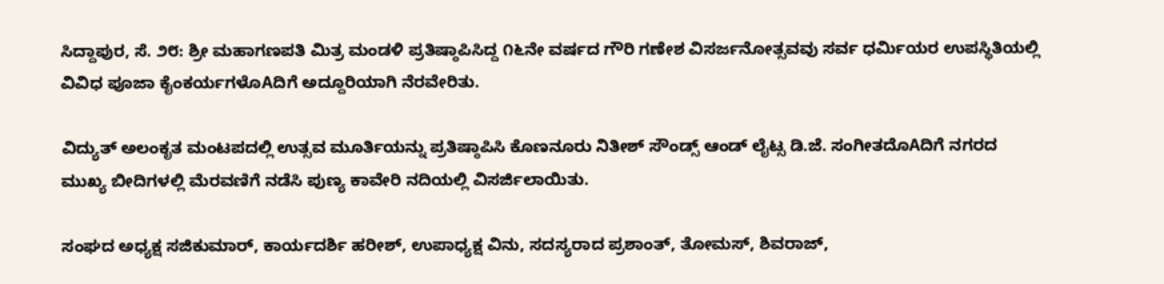ಸಿದ್ದಾಪುರ, ಸೆ. ೨೮: ಶ್ರೀ ಮಹಾಗಣಪತಿ ಮಿತ್ರ ಮಂಡಳಿ ಪ್ರತಿಷ್ಠಾಪಿಸಿದ್ದ ೧೬ನೇ ವರ್ಷದ ಗೌರಿ ಗಣೇಶ ವಿಸರ್ಜನೋತ್ಸವವು ಸರ್ವ ಧರ್ಮಿಯರ ಉಪಸ್ಥಿತಿಯಲ್ಲಿ ವಿವಿಧ ಪೂಜಾ ಕೈಂಕರ್ಯಗಳೊAದಿಗೆ ಅದ್ದೂರಿಯಾಗಿ ನೆರವೇರಿತು.

ವಿದ್ಯುತ್ ಅಲಂಕೃತ ಮಂಟಪದಲ್ಲಿ ಉತ್ಸವ ಮೂರ್ತಿಯನ್ನು ಪ್ರತಿಷ್ಠಾಪಿಸಿ ಕೊಣನೂರು ನಿತೀಶ್ ಸೌಂಡ್ಸ್ ಆಂಡ್ ಲೈಟ್ಸ ಡಿ.ಜೆ. ಸಂಗೀತದೊAದಿಗೆ ನಗರದ ಮುಖ್ಯ ಬೀದಿಗಳಲ್ಲಿ ಮೆರವಣಿಗೆ ನಡೆಸಿ ಪುಣ್ಯ ಕಾವೇರಿ ನದಿಯಲ್ಲಿ ವಿಸರ್ಜಿಲಾಯಿತು.

ಸಂಘದ ಅಧ್ಯಕ್ಷ ಸಜಿಕುಮಾರ್, ಕಾರ್ಯದರ್ಶಿ ಹರೀಶ್, ಉಪಾಧ್ಯಕ್ಷ ವಿನು, ಸದಸ್ಯರಾದ ಪ್ರಶಾಂತ್, ತೋಮಸ್, ಶಿವರಾಜ್,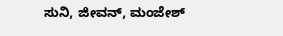ಸುನಿ, ಜೀವನ್, ಮಂಜೇಶ್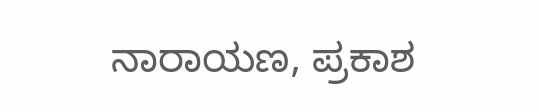ನಾರಾಯಣ, ಪ್ರಕಾಶ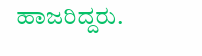ಹಾಜರಿದ್ದರು.